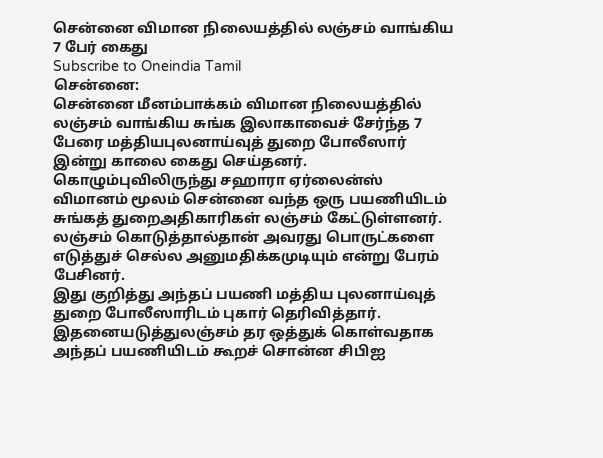சென்னை விமான நிலையத்தில் லஞ்சம் வாங்கிய 7 பேர் கைது
Subscribe to Oneindia Tamil
சென்னை:
சென்னை மீனம்பாக்கம் விமான நிலையத்தில் லஞ்சம் வாங்கிய சுங்க இலாகாவைச் சேர்ந்த 7 பேரை மத்தியபுலனாய்வுத் துறை போலீஸார் இன்று காலை கைது செய்தனர்.
கொழும்புவிலிருந்து சஹாரா ஏர்லைன்ஸ் விமானம் மூலம் சென்னை வந்த ஒரு பயணியிடம் சுங்கத் துறைஅதிகாரிகள் லஞ்சம் கேட்டுள்ளனர். லஞ்சம் கொடுத்தால்தான் அவரது பொருட்களை எடுத்துச் செல்ல அனுமதிக்கமுடியும் என்று பேரம் பேசினர்.
இது குறித்து அந்தப் பயணி மத்திய புலனாய்வுத் துறை போலீஸாரிடம் புகார் தெரிவித்தார். இதனையடுத்துலஞ்சம் தர ஒத்துக் கொள்வதாக அந்தப் பயணியிடம் கூறச் சொன்ன சிபிஐ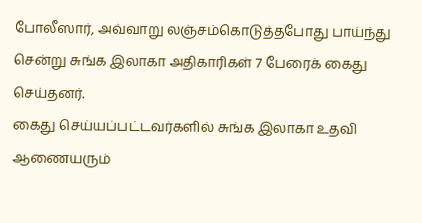போலீஸார், அவ்வாறு லஞ்சம்கொடுத்தபோது பாய்ந்து சென்று சுங்க இலாகா அதிகாரிகள் 7 பேரைக் கைது செய்தனர்.
கைது செய்யப்பட்டவர்களில் சுங்க இலாகா உதவி ஆணையரும்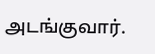அடங்குவார்.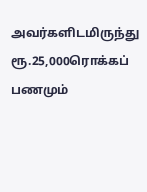அவர்களிடமிருந்து ரூ.25,000ரொக்கப் பணமும்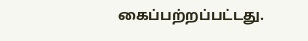கைப்பற்றப்பட்டது.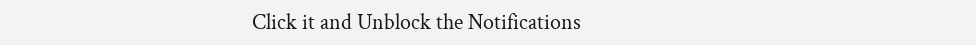Click it and Unblock the Notifications